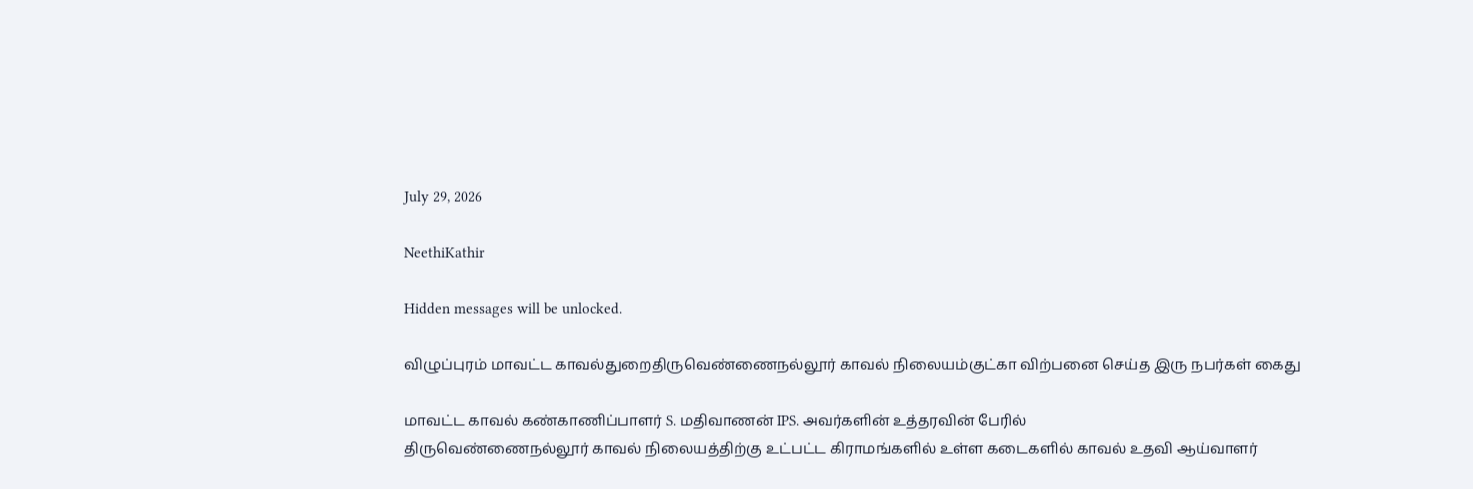July 29, 2026

NeethiKathir

Hidden messages will be unlocked.

விழுப்புரம் மாவட்ட காவல்துறைதிருவெண்ணைநல்லூர் காவல் நிலையம்குட்கா விற்பனை செய்த இரு நபர்கள் கைது

மாவட்ட காவல் கண்காணிப்பாளர் S. மதிவாணன் IPS. அவர்களின் உத்தரவின் பேரில்
திருவெண்ணைநல்லூர் காவல் நிலையத்திற்கு உட்பட்ட கிராமங்களில் உள்ள கடைகளில் காவல் உதவி ஆய்வாளர்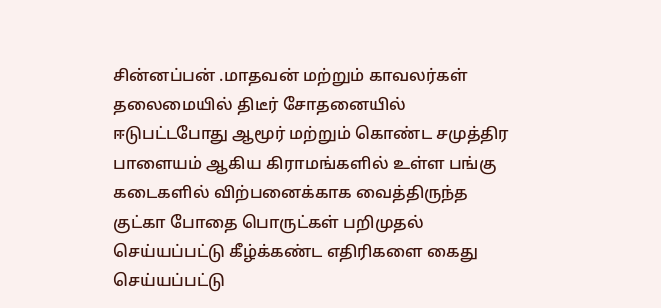சின்னப்பன் .மாதவன் மற்றும் காவலர்கள் தலைமையில் திடீர் சோதனையில் ஈடுபட்டபோது ஆமூர் மற்றும் கொண்ட சமுத்திர பாளையம் ஆகிய கிராமங்களில் உள்ள பங்கு கடைகளில் விற்பனைக்காக வைத்திருந்த குட்கா போதை பொருட்கள் பறிமுதல் செய்யப்பட்டு கீழ்க்கண்ட எதிரிகளை கைது செய்யப்பட்டு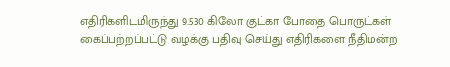எதிரிகளிடமிருந்து 9.530 கிலோ குட்கா போதை பொருட்கள் கைப்பற்றப்பட்டு வழக்கு பதிவு செய்து எதிரிகளை நீதிமன்ற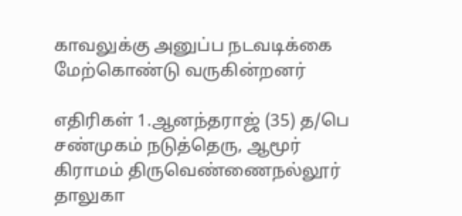காவலுக்கு அனுப்ப நடவடிக்கை மேற்கொண்டு வருகின்றனர்

எதிரிகள் 1.ஆனந்தராஜ் (35) த/பெ சண்முகம் நடுத்தெரு, ஆமூர் கிராமம் திருவெண்ணைநல்லூர் தாலுகா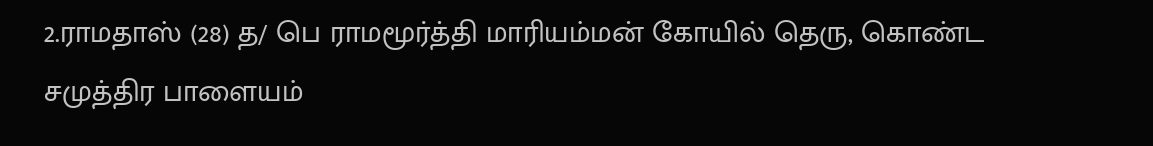2.ராமதாஸ் (28) த/ பெ ராமமூர்த்தி மாரியம்மன் கோயில் தெரு, கொண்ட சமுத்திர பாளையம்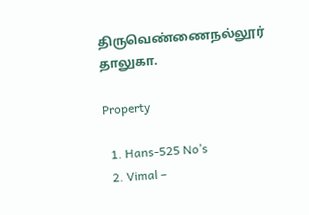திருவெண்ணைநல்லூர் தாலுகா.

Property

  1. Hans-525 No’s
  2. Vimal –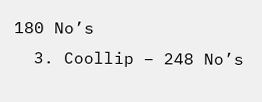180 No’s
  3. Coollip – 248 No’s